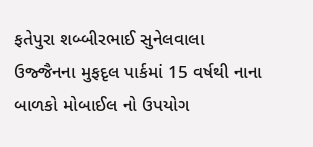ફતેપુરા શબ્બીરભાઈ સુનેલવાલા
ઉજ્જૈનના મુફદૃલ પાર્કમાં 15 વર્ષથી નાના બાળકો મોબાઈલ નો ઉપયોગ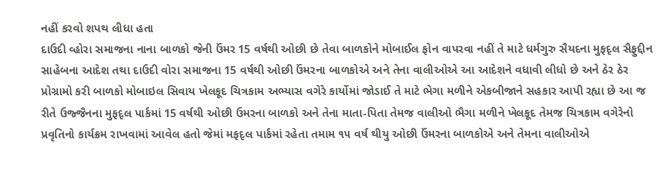નહીં કરવો શપથ લીધા હતા
દાઉદી વ્હોરા સમાજના નાના બાળકો જેની ઉંમર 15 વર્ષથી ઓછી છે તેવા બાળકોને મોબાઈલ ફોન વાપરવા નહીં તે માટે ધર્મગુરુ સૈયદના મુફદૃલ સૈફુદ્દીન સાહેબના આદેશ તથા દાઉદી વોરા સમાજના 15 વર્ષથી ઓછી ઉંમરના બાળકોએ અને તેના વાલીઓએ આ આદેશને વધાવી લીધો છે અને ઠેર ઠેર પ્રોગ્રામો કરી બાળકો મોબાઇલ સિવાય ખેલકૂદ ચિત્રકામ અભ્યાસ વગેરે કાર્યોમાં જોડાઈ તે માટે ભેગા મળીને એકબીજાને સહકાર આપી રહ્યા છે આ જ રીતે ઉજ્જૈનના મુફદૃલ પાર્કમાં 15 વર્ષથી ઓછી ઉમરના બાળકો અને તેના માતા-પિતા તેમજ વાલીઓ ભૈગા મળીને ખેલકૂદ તેમજ ચિત્રકામ વગેરેનો પ્રવૃતિનો કાર્યક્રમ રાખવામાં આવેલ હતો જેમાં મફદૃલ પાર્કમાં રહેતા તમામ ૧૫ વર્ષ થીયુ ઓછી ઉંમરના બાળકોએ અને તેમના વાલીઓએ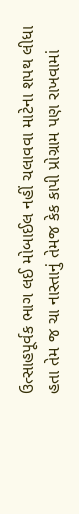ઉત્સાહપૂર્વક ભાગ લઈ મોબાઈલ નહીં ચલાવવા માટેના શપથ લીધા હતા તેમ જ ચા નાસ્તાનું તેમજ કેક કાપી પ્રોગ્રામ પણ રાખવામાં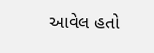આવેલ હતો